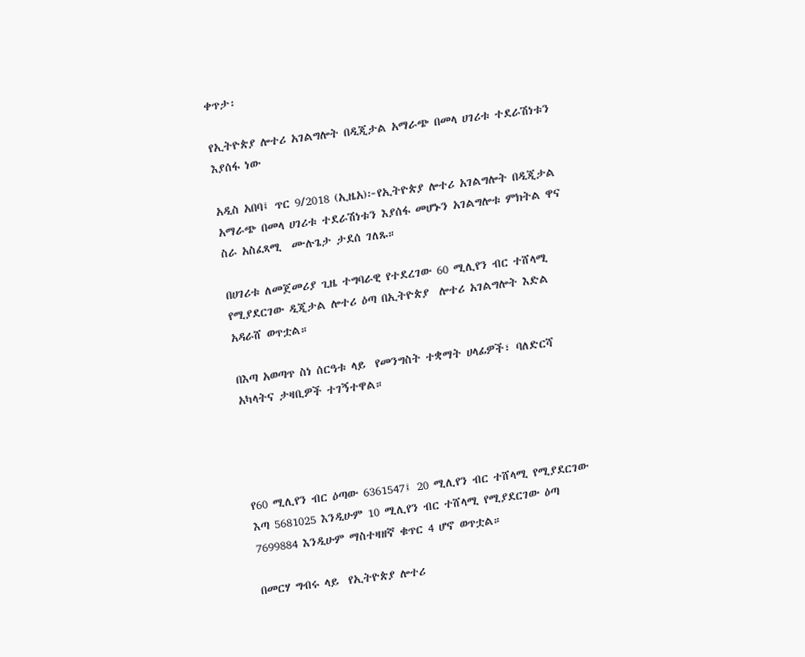ቀጥታ፡

የኢትዮጵያ ሎተሪ አገልግሎት በዲጂታል አማራጭ በመላ ሀገሪቱ ተደራሽነቱን እያሰፋ ነው

አዲስ አበባ፤ ጥር 9/2018 (ኢዜአ)፦የኢትዮጵያ ሎተሪ አገልግሎት በዲጂታል አማራጭ በመላ ሀገሪቱ ተደራሽነቱን እያሰፋ መሆኑን አገልግሎቱ ምክትል ዋና ስራ አስፈጻሚ  ሙሉጌታ ታደሰ ገለጹ።

በሀገሪቱ ለመጀመሪያ ጊዜ ተግባራዊ የተደረገው 60 ሚሊየን ብር ተሸላሚ የሚያደርገው ዲጂታል ሎተሪ ዕጣ በኢትዮጵያ  ሎተሪ አገልግሎት እድል አዳራሸ ወጥቷል።

በእጣ አወጣጥ ስነ ሰርዓቱ ላይ  የመንግስት ተቋማት ሀላፊዎች፣ ባለድርሻ አካላትና ታዛቢዎች ተገኝተዋል።




የ60 ሚሊየን ብር ዕጣው 6361547፤ 20 ሚሊየን ብር ተሸላሚ የሚያደርገው እጣ 5681025 እንዲሁም 10 ሚሊየን ብር ተሸላሚ የሚያደርገው ዕጣ 7699884 እንዲሁም ማስተዛዘኛ ቁጥር 4 ሆኖ ወጥቷል።

በመርሃ ግብሩ ላይ  የኢትዮጵያ ሎተሪ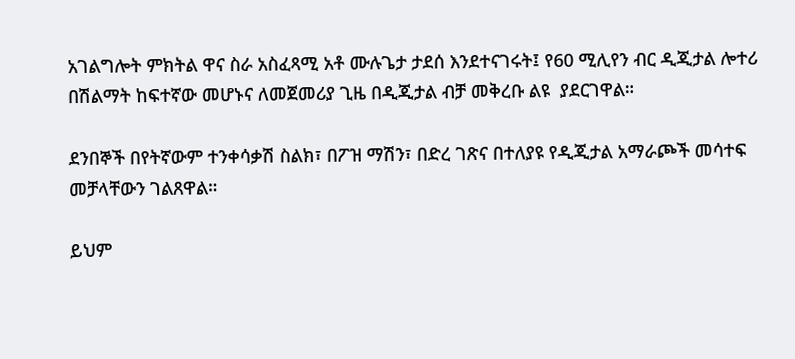አገልግሎት ምክትል ዋና ስራ አስፈጻሚ አቶ ሙሉጌታ ታደሰ እንደተናገሩት፤ የ60 ሚሊየን ብር ዲጂታል ሎተሪ በሽልማት ከፍተኛው መሆኑና ለመጀመሪያ ጊዜ በዲጂታል ብቻ መቅረቡ ልዩ  ያደርገዋል።

ደንበኞች በየትኛውም ተንቀሳቃሽ ስልክ፣ በፖዝ ማሽን፣ በድረ ገጽና በተለያዩ የዲጂታል አማራጮች መሳተፍ መቻላቸውን ገልጸዋል።

ይህም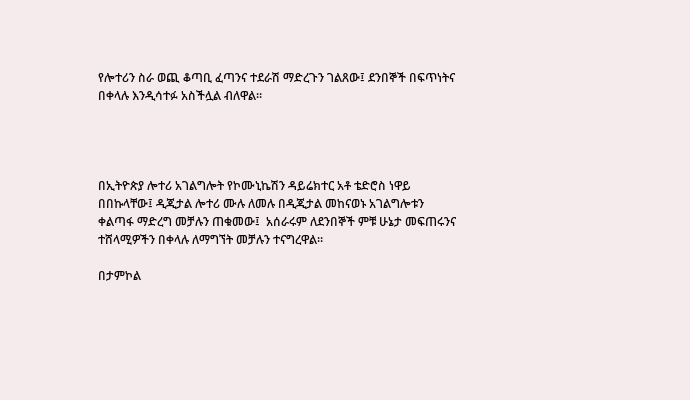የሎተሪን ስራ ወጪ ቆጣቢ ፈጣንና ተደራሽ ማድረጉን ገልጸው፤ ደንበኞች በፍጥነትና በቀላሉ እንዲሳተፉ አስችሏል ብለዋል።




በኢትዮጵያ ሎተሪ አገልግሎት የኮሙኒኬሽን ዳይሬክተር አቶ ቴድሮስ ነዋይ በበኩላቸው፤ ዲጂታል ሎተሪ ሙሉ ለመሉ በዲጂታል መከናወኑ አገልግሎቱን ቀልጣፋ ማድረግ መቻሉን ጠቁመው፤  አሰራሩም ለደንበኞች ምቹ ሁኔታ መፍጠሩንና ተሸላሚዎችን በቀላሉ ለማግኘት መቻሉን ተናግረዋል።

በታምኮል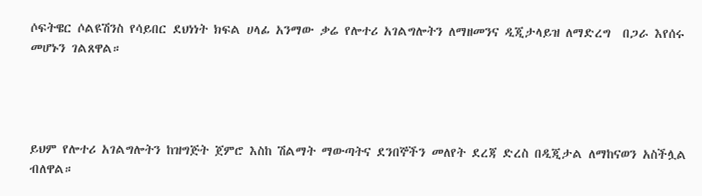ሶፍትዌር ሶልዩሽንስ የሳይበር ደህነነት ክፍል ሀላፊ አንማው ቃሬ የሎተሪ አገልግሎትን ለማዘመንና ዲጂታላይዝ ለማድረግ  በጋራ እየሰሩ መሆኑን ገልጸዋል።




ይህም የሎተሪ አገልግሎትን ከዝግጅት ጀምሮ እስከ ሽልማት ማውጣትና ደንበኞችን መለየት ደረጃ ድረስ በዲጂታል ለማከናወን አስችሏል ብለዋል።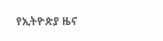የኢትዮጵያ ዜና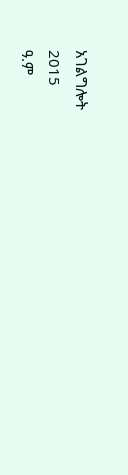አገልግሎት
2015
ዓ.ም